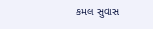કમલ સુવાસ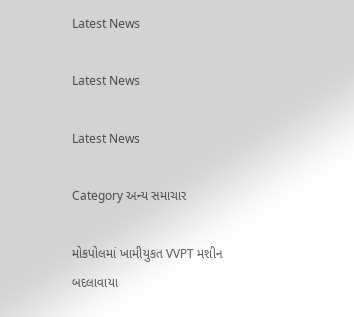Latest News

Latest News

Latest News

Category અન્ય સમાચાર

મોકપોલમાં ખામીયુકત VVPT મશીન બદલાવાયા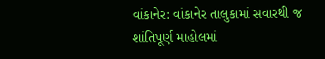વાંકાનેર: વાંકાનેર તાલુકામાં સવારથી જ શાંતિપૂર્ણ માહોલમાં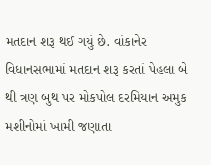મતદાન શરૂ થઈ ગયું છે. વાંકાનેર વિધાનસભામાં મતદાન શરૂ કરતાં પેહલા બે થી ત્રણ બુથ પર મોકપોલ દરમિયાન અમુક મશીનોમાં ખામી જણાતા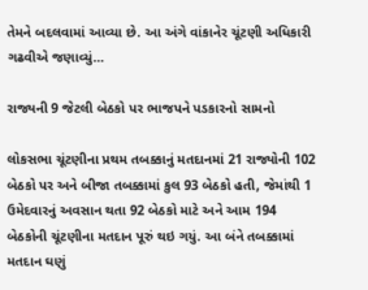તેમને બદલવામાં આવ્યા છે. આ અંગે વાંકાનેર ચૂંટણી અધિકારી ગઢવીએ જણાવ્યું…

રાજ્યની 9 જેટલી બેઠકો પર ભાજપને પડકારનો સામનો

લોકસભા ચૂંટણીના પ્રથમ તબક્કાનું મતદાનમાં 21 રાજ્યોની 102 બેઠકો પર અને બીજા તબક્કામાં કુલ 93 બેઠકો હતી, જેમાંથી 1 ઉમેદવારનું અવસાન થતા 92 બેઠકો માટે અને આમ 194 બેઠકોની ચૂંટણીના મતદાન પૂરું થઇ ગયું. આ બંને તબક્કામાં મતદાન ઘણું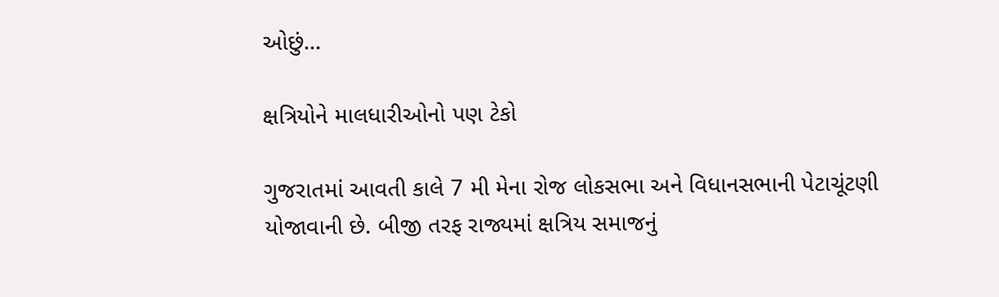ઓછું…

ક્ષત્રિયોને માલધારીઓનો પણ ટેકો

ગુજરાતમાં આવતી કાલે 7 મી મેના રોજ લોકસભા અને વિધાનસભાની પેટાચૂંટણી યોજાવાની છે. બીજી તરફ રાજ્યમાં ક્ષત્રિય સમાજનું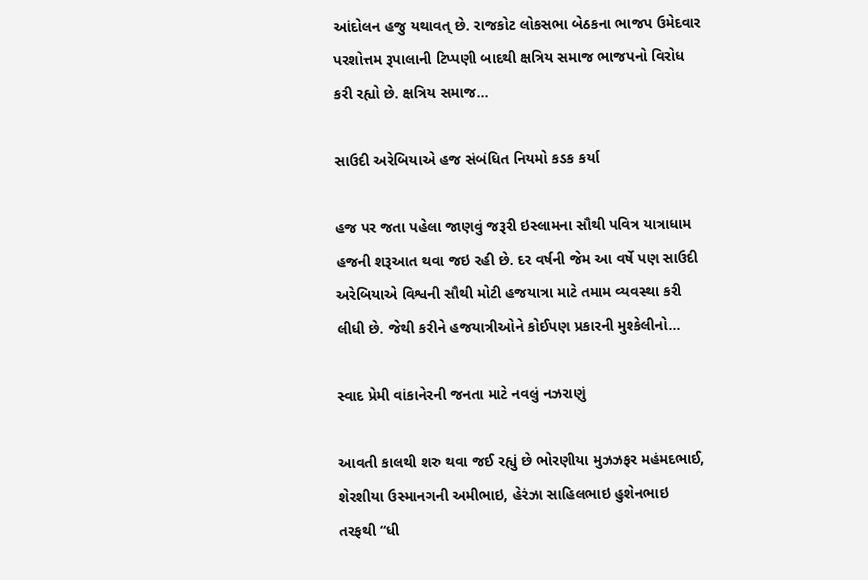આંદોલન હજુ યથાવત્ છે. રાજકોટ લોકસભા બેઠકના ભાજપ ઉમેદવાર પરશોત્તમ રૂપાલાની ટિપ્પણી બાદથી ક્ષત્રિય સમાજ ભાજપનો વિરોધ કરી રહ્યો છે. ક્ષત્રિય સમાજ…

સાઉદી અરેબિયાએ હજ સંબંધિત નિયમો કડક કર્યા

હજ પર જતા પહેલા જાણવું જરૂરી ઇસ્લામના સૌથી પવિત્ર યાત્રાધામ હજની શરૂઆત થવા જઇ રહી છે. દર વર્ષની જેમ આ વર્ષે પણ સાઉદી અરેબિયાએ વિશ્વની સૌથી મોટી હજયાત્રા માટે તમામ વ્યવસ્થા કરી લીધી છે. જેથી કરીને હજયાત્રીઓને કોઈપણ પ્રકારની મુશ્કેલીનો…

સ્વાદ પ્રેમી વાંકાનેરની જનતા માટે નવલું નઝરાણું

આવતી કાલથી શરુ થવા જઈ રહ્યું છે ભોરણીયા મુઝઝફર મહંમદભાઈ, શેરશીયા ઉસ્માનગની અમીભાઇ, હેરંઝા સાહિલભાઇ હુશેનભાઇ તરફથી “ધી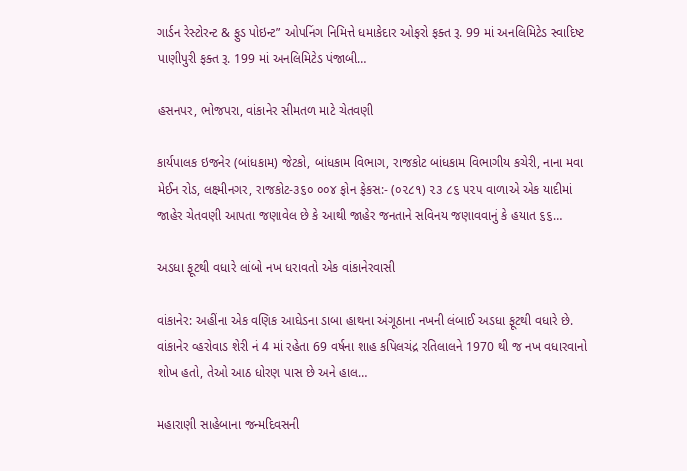ગાર્ડન રેસ્ટોરન્ટ & ફુડ પોઇન્ટ” ઓપનિંગ નિમિત્તે ધમાકેદાર ઓફરો ફક્ત રૂ. 99 માં અનલિમિટેડ સ્વાદિષ્ટ પાણીપુરી ફક્ત રૂ. 199 માં અનલિમિટેડ પંજાબી…

હસનપર, ભોજપરા, વાંકાનેર સીમતળ માટે ચેતવણી

કાર્યપાલક ઇજનેર (બાંધકામ) જેટકો, બાંધકામ વિભાગ, રાજકોટ બાંધકામ વિભાગીય કચેરી, નાના મવા મેઈન રોડ, લક્ષ્મીનગર, રાજકોટ-૩૬૦ ૦૦૪ ફોન ફેકસ:- (૦૨૮૧) ૨૩ ૮૬ ૫૨૫ વાળાએ એક યાદીમાં જાહેર ચેતવણી આપતા જણાવેલ છે કે આથી જાહેર જનતાને સવિનય જણાવવાનું કે હયાત ૬૬…

અડધા ફૂટથી વધારે લાંબો નખ ધરાવતો એક વાંકાનેરવાસી

વાંકાનેર: અહીંના એક વણિક આઘેડના ડાબા હાથના અંગૂઠાના નખની લંબાઈ અડધા ફૂટથી વધારે છે. વાંકાનેર વ્હરોવાડ શેરી નં 4 માં રહેતા 69 વર્ષના શાહ કપિલચંદ્ર રતિલાલને 1970 થી જ નખ વધારવાનો શોખ હતો, તેઓ આઠ ધોરણ પાસ છે અને હાલ…

મહારાણી સાહેબાના જન્મદિવસની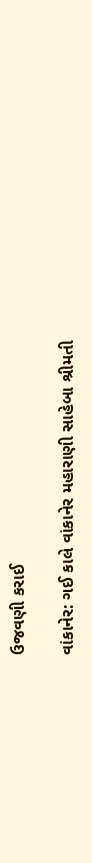ઉજવણી કરાઈ

વાંકાનેર: ગઈ કાલે વાંકાનેર મહારાણી સાહેબા શ્રીમતી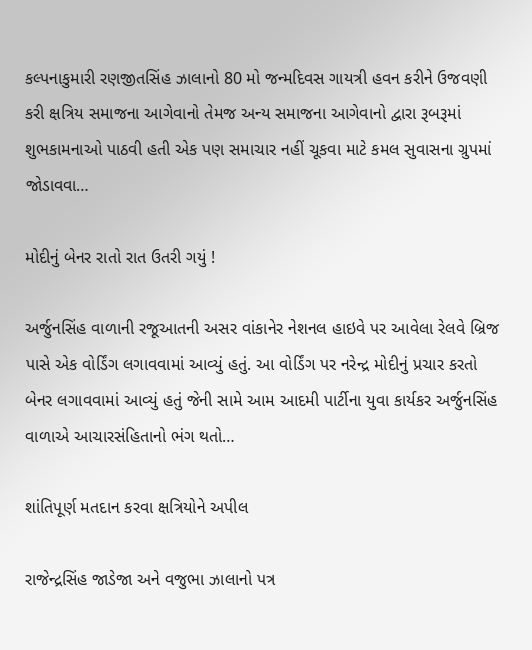કલ્પનાકુમારી રણજીતસિંહ ઝાલાનો 80 મો જન્મદિવસ ગાયત્રી હવન કરીને ઉજવણી કરી ક્ષત્રિય સમાજના આગેવાનો તેમજ અન્ય સમાજના આગેવાનો દ્વારા રૂબરૂમાં શુભકામનાઓ પાઠવી હતી એક પણ સમાચાર નહીં ચૂકવા માટે કમલ સુવાસના ગ્રુપમાં જોડાવવા…

મોદીનું બેનર રાતો રાત ઉતરી ગયું !

અર્જુનસિંહ વાળાની રજૂઆતની અસર વાંકાનેર નેશનલ હાઇવે પર આવેલા રેલવે બ્રિજ પાસે એક વોર્ડિંગ લગાવવામાં આવ્યું હતું. આ વોર્ડિંગ પર નરેન્દ્ર મોદીનું પ્રચાર કરતો બેનર લગાવવામાં આવ્યું હતું જેની સામે આમ આદમી પાર્ટીના યુવા કાર્યકર અર્જુનસિંહ વાળાએ આચારસંહિતાનો ભંગ થતો…

શાંતિપૂર્ણ મતદાન કરવા ક્ષત્રિયોને અપીલ

રાજેન્દ્રસિંહ જાડેજા અને વજુભા ઝાલાનો પત્ર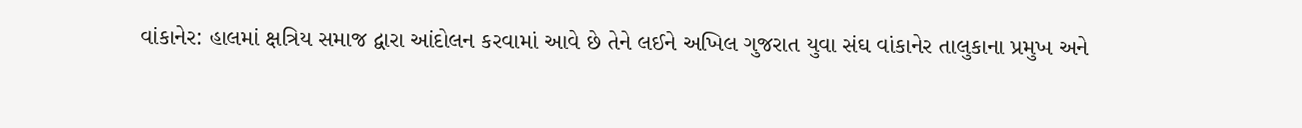વાંકાનેર: હાલમાં ક્ષત્રિય સમાજ દ્વારા આંદોલન કરવામાં આવે છે તેને લઈને અખિલ ગુજરાત યુવા સંઘ વાંકાનેર તાલુકાના પ્રમુખ અને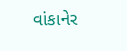વાંકાનેર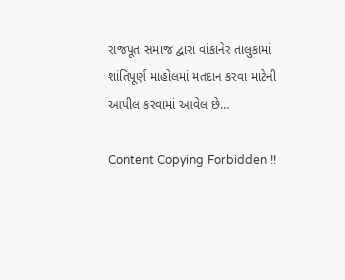રાજપૂત સમાજ દ્વારા વાંકાનેર તાલુકામાં શાંતિપૂર્ણ માહોલમાં મતદાન કરવા માટેની આપીલ કરવામાં આવેલ છે…

Content Copying Forbidden !!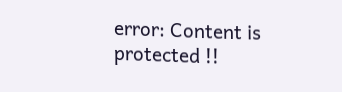error: Content is protected !!